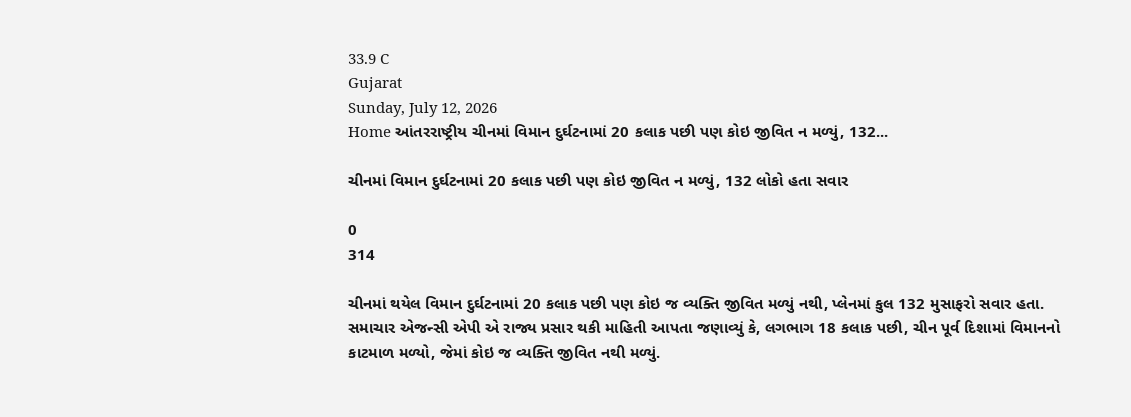33.9 C
Gujarat
Sunday, July 12, 2026
Home આંતરરાષ્ટ્રીય ચીનમાં વિમાન દુર્ઘટનામાં 20 કલાક પછી પણ કોઇ જીવિત ન મળ્યું, 132...

ચીનમાં વિમાન દુર્ઘટનામાં 20 કલાક પછી પણ કોઇ જીવિત ન મળ્યું, 132 લોકો હતા સવાર

0
314

ચીનમાં થયેલ વિમાન દુર્ઘટનામાં 20 કલાક પછી પણ કોઇ જ વ્યક્તિ જીવિત મળ્યું નથી, પ્લેનમાં કુલ 132 મુસાફરો સવાર હતા. સમાચાર એજન્સી એપી એ રાજ્ય પ્રસાર થકી માહિતી આપતા જણાવ્યું કે, લગભાગ 18 કલાક પછી, ચીન પૂર્વ દિશામાં વિમાનનો કાટમાળ મળ્યો, જેમાં કોઇ જ વ્યક્તિ જીવિત નથી મળ્યું.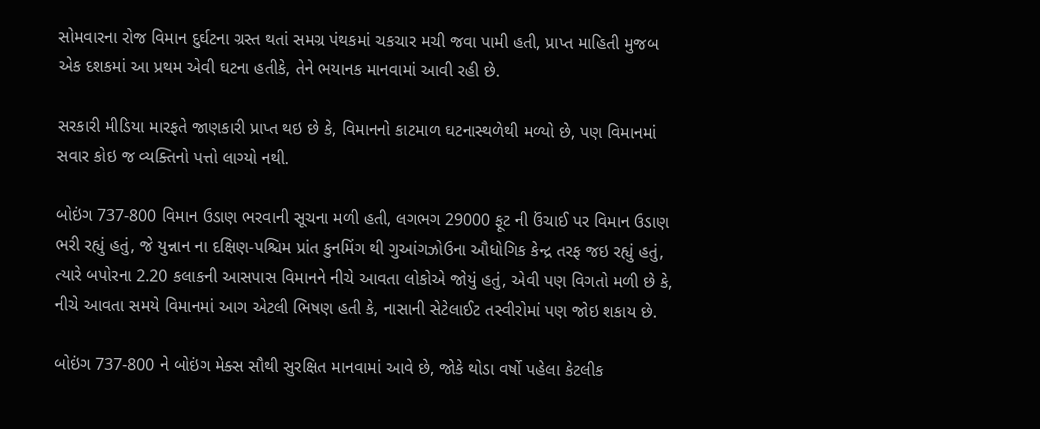સોમવારના રોજ વિમાન દુર્ઘટના ગ્રસ્ત થતાં સમગ્ર પંથકમાં ચકચાર મચી જવા પામી હતી, પ્રાપ્ત માહિતી મુજબ એક દશકમાં આ પ્રથમ એવી ઘટના હતીકે, તેને ભયાનક માનવામાં આવી રહી છે.

સરકારી મીડિયા મારફતે જાણકારી પ્રાપ્ત થઇ છે કે, વિમાનનો કાટમાળ ઘટનાસ્થળેથી મળ્યો છે, પણ વિમાનમાં સવાર કોઇ જ વ્યક્તિનો પત્તો લાગ્યો નથી.

બોઇંગ 737-800 વિમાન ઉડાણ ભરવાની સૂચના મળી હતી, લગભગ 29000 ફૂટ ની ઉંચાઈ પર વિમાન ઉડાણ ભરી રહ્યું હતું, જે યુન્નાન ના દક્ષિણ-પશ્ચિમ પ્રાંત કુનમિંગ થી ગુઆંગઝોઉના ઔધોગિક કેન્દ્ર તરફ જઇ રહ્યું હતું, ત્યારે બપોરના 2.20 કલાકની આસપાસ વિમાનને નીચે આવતા લોકોએ જોયું હતું, એવી પણ વિગતો મળી છે કે, નીચે આવતા સમયે વિમાનમાં આગ એટલી ભિષણ હતી કે, નાસાની સેટેલાઈટ તસ્વીરોમાં પણ જોઇ શકાય છે.

બોઇંગ 737-800 ને બોઇંગ મેક્સ સૌથી સુરક્ષિત માનવામાં આવે છે, જોકે થોડા વર્ષો પહેલા કેટલીક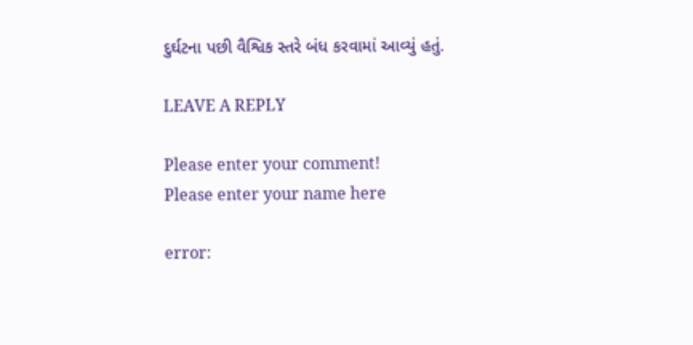દુર્ઘટના પછી વૈશ્વિક સ્તરે બંધ કરવામાં આવ્યું હતું.

LEAVE A REPLY

Please enter your comment!
Please enter your name here

error: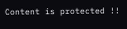Content is protected !!